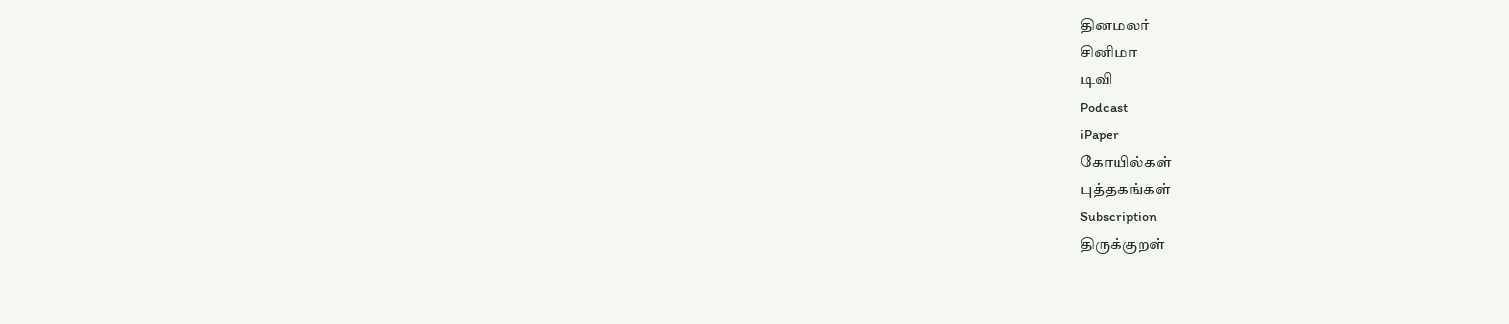தினமலர்
சினிமா
டிவி
Podcast
iPaper
கோயில்கள்
புத்தகங்கள்
Subscription
திருக்குறள்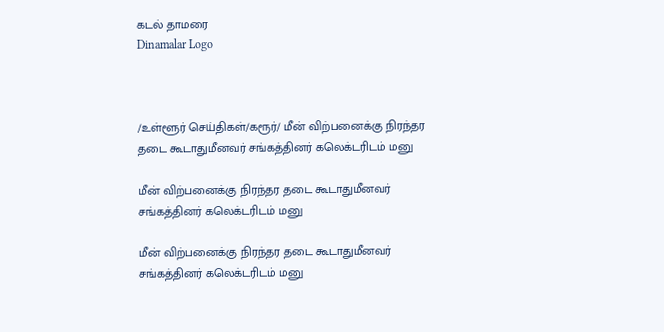கடல் தாமரை
Dinamalar Logo



/உள்ளூர் செய்திகள்/கரூர்/ மீன் விற்பனைக்கு நிரந்தர தடை கூடாதுமீனவர் சங்கத்தினர் கலெக்டரிடம் மனு

மீன் விற்பனைக்கு நிரந்தர தடை கூடாதுமீனவர் சங்கத்தினர் கலெக்டரிடம் மனு

மீன் விற்பனைக்கு நிரந்தர தடை கூடாதுமீனவர் சங்கத்தினர் கலெக்டரிடம் மனு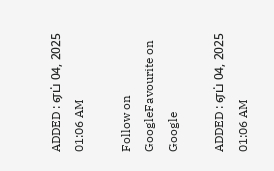ADDED : ஏப் 04, 2025 01:06 AM

Follow on GoogleFavourite on Google

ADDED : ஏப் 04, 2025 01:06 AM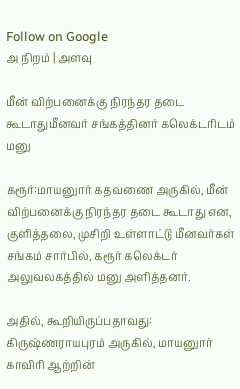Follow on Google
அ நிறம் | அளவு

மீன் விற்பனைக்கு நிரந்தர தடை கூடாதுமீனவர் சங்கத்தினர் கலெக்டரிடம் மனு

கரூர்:மாயனுார் கதவணை அருகில், மீன் விற்பனைக்கு நிரந்தர தடை கூடாது என, குளித்தலை, முசிறி உள்ளாட்டு மீனவர்கள் சங்கம் சார்பில், கரூர் கலெக்டர் அலுவலகத்தில் மனு அளித்தனர்.

அதில், கூறியிருப்பதாவது: கிருஷ்ணராயபுரம் அருகில், மாயனுார் காவிரி ஆற்றின்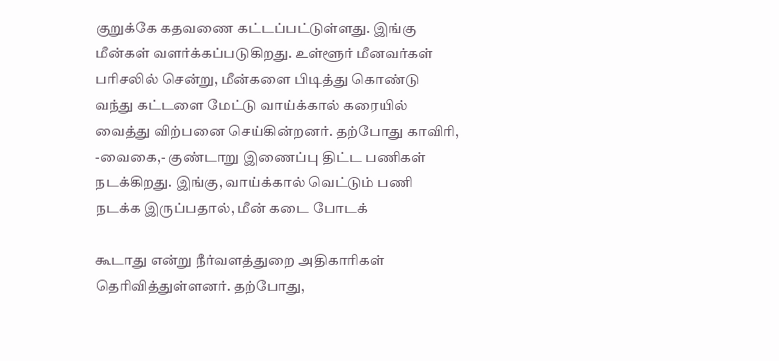குறுக்கே கதவணை கட்டப்பட்டுள்ளது. இங்கு மீன்கள் வளர்க்கப்படுகிறது. உள்ளூர் மீனவர்கள் பரிசலில் சென்று, மீன்களை பிடித்து கொண்டு வந்து கட்டளை மேட்டு வாய்க்கால் கரையில் வைத்து விற்பனை செய்கின்றனர். தற்போது காவிரி, -வைகை,- குண்டாறு இணைப்பு திட்ட பணிகள் நடக்கிறது. இங்கு, வாய்க்கால் வெட்டும் பணி நடக்க இருப்பதால், மீன் கடை போடக்

கூடாது என்று நீர்வளத்துறை அதிகாரிகள் தெரிவித்துள்ளனர். தற்போது,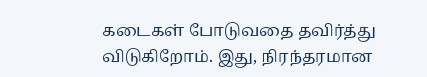கடைகள் போடுவதை தவிர்த்து விடுகிறோம். இது, நிரந்தரமான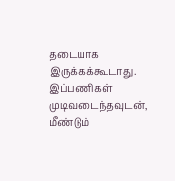தடையாக இருக்கக்கூடாது. இப்பணிகள் முடிவடைந்தவுடன், மீண்டும்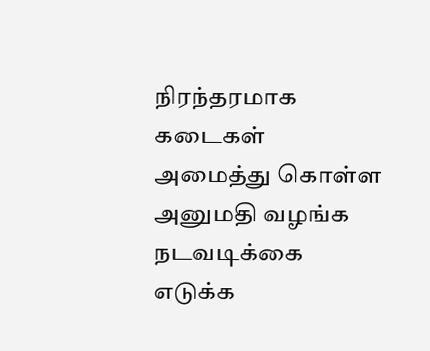நிரந்தரமாக கடைகள் அமைத்து கொள்ள அனுமதி வழங்க நடவடிக்கை எடுக்க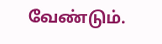வேண்டும்.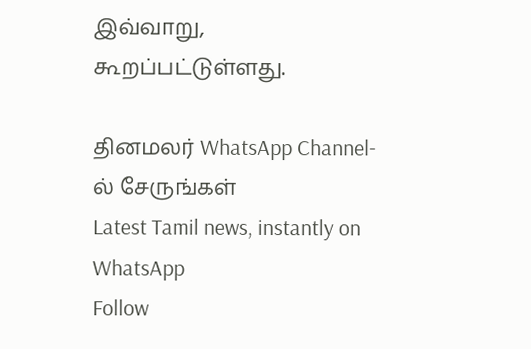இவ்வாறு, கூறப்பட்டுள்ளது.

தினமலர் WhatsApp Channel-ல் சேருங்கள்
Latest Tamil news, instantly on WhatsApp
Follow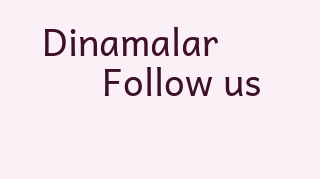Dinamalar
      Follow us